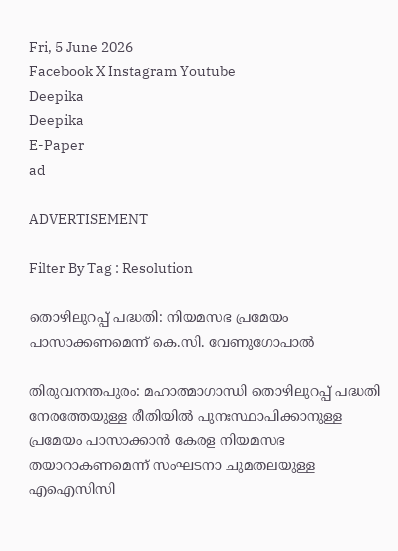Fri, 5 June 2026
Facebook X Instagram Youtube
Deepika
Deepika
E-Paper
ad

ADVERTISEMENT

Filter By Tag : Resolution

തൊഴിലുറപ്പ് പദ്ധതി: നിയമസഭ പ്രമേയം പാസാക്കണമെന്ന് കെ.സി. വേണുഗോപാൽ

തിരുവനന്തപുരം: മഹാത്മാഗാന്ധി തൊഴിലുറപ്പ് പദ്ധതി നേരത്തേയുള്ള രീതിയിൽ പുനഃസ്ഥാപിക്കാനുള്ള പ്രമേയം പാസാക്കാൻ കേരള നിയമസഭ തയാറാകണമെന്ന് സംഘടനാ ചുമതലയുള്ള എഐസിസി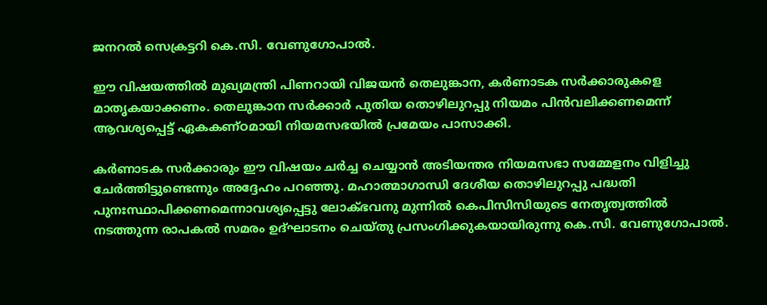ജനറൽ സെക്രട്ടറി കെ.സി. വേണുഗോപാൽ.

ഈ വിഷയത്തിൽ മുഖ്യമന്ത്രി പിണറായി വിജയൻ തെലുങ്കാന, കർണാടക സർക്കാരുകളെ മാതൃകയാക്കണം. തെലുങ്കാന സർക്കാർ പുതിയ തൊഴിലുറപ്പു നിയമം പിൻവലിക്കണമെന്ന് ആവശ്യപ്പെട്ട് ഏകകണ്ഠമായി നിയമസഭയിൽ പ്രമേയം പാസാക്കി.

കർണാടക സർക്കാരും ഈ വിഷയം ചർച്ച ചെയ്യാൻ അടിയന്തര നിയമസഭാ സമ്മേളനം വിളിച്ചു ചേർത്തിട്ടുണ്ടെന്നും അദ്ദേഹം പറഞ്ഞു. മഹാത്മാഗാന്ധി ദേശീയ തൊഴിലുറപ്പു പദ്ധതി പുനഃസ്ഥാപിക്കണമെന്നാവശ്യപ്പെട്ടു ലോക്ഭവനു മുന്നിൽ കെപിസിസിയുടെ നേതൃത്വത്തിൽ നടത്തുന്ന രാപകൽ സമരം ഉദ്ഘാടനം ചെയ്തു പ്രസംഗിക്കുകയായിരുന്നു കെ.സി. വേണുഗോപാൽ.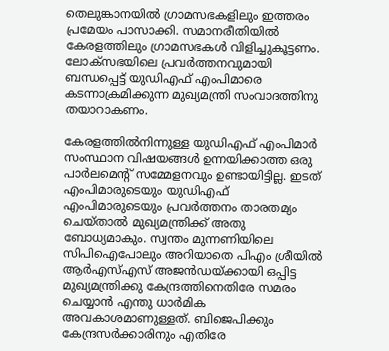തെലുങ്കാനയിൽ ഗ്രാമസഭകളിലും ഇത്തരം പ്രമേയം പാസാക്കി. സമാനരീതിയിൽ കേരളത്തിലും ഗ്രാമസഭകൾ വിളിച്ചുകൂട്ടണം. ലോക്സഭയിലെ പ്രവർത്തനവുമായി ബന്ധപ്പെട്ട് യുഡിഎഫ് എംപിമാരെ കടന്നാക്രമിക്കുന്ന മുഖ്യമന്ത്രി സംവാദത്തിനു തയാറാകണം.

കേരളത്തിൽനിന്നുള്ള യുഡിഎഫ് എംപിമാർ സംസ്ഥാന വിഷയങ്ങൾ ഉന്നയിക്കാത്ത ഒരു പാർലമെന്‍റ് സമ്മേളനവും ഉണ്ടായിട്ടില്ല. ഇടത് എംപിമാരുടെയും യുഡിഎഫ് എംപിമാരുടെയും പ്രവർത്തനം താരതമ്യം ചെയ്താൽ മുഖ്യമന്ത്രിക്ക് അതു ബോധ്യമാകും. സ്വന്തം മുന്നണിയിലെ സിപിഐപോലും അറിയാതെ പിഎം ശ്രീയിൽ ആർഎസ്എസ് അജൻഡയ്ക്കായി ഒപ്പിട്ട മുഖ്യമന്ത്രിക്കു കേന്ദ്രത്തിനെതിരേ സമരം ചെയ്യാൻ എന്തു ധാർമിക അവകാശമാണുള്ളത്. ബിജെപിക്കും കേന്ദ്രസർക്കാരിനും എതിരേ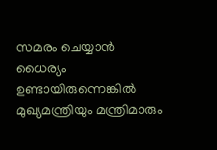സമരം ചെയ്യാൻ ധൈര്യം ഉണ്ടായിരുന്നെങ്കിൽ മുഖ്യമന്ത്രിയും മന്ത്രിമാരും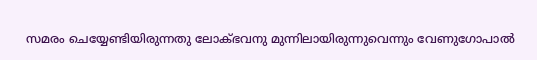സമരം ചെയ്യേണ്ടിയിരുന്നതു ലോക്ഭവനു മുന്നിലായിരുന്നുവെന്നും വേണുഗോപാൽ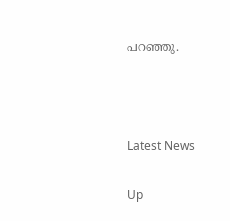പറഞ്ഞു.



Latest News

Up